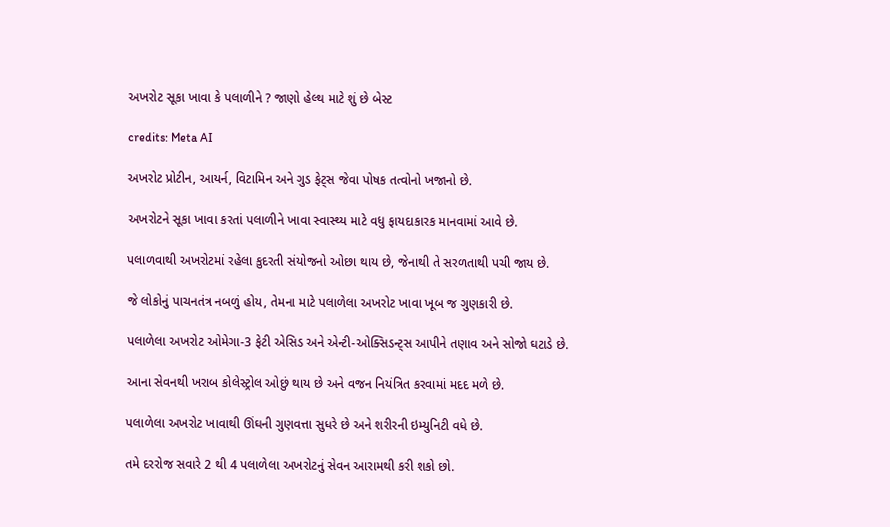અખરોટ સૂકા ખાવા કે પલાળીને ? જાણો હેલ્થ માટે શું છે બેસ્ટ

credits: Meta AI

અખરોટ પ્રોટીન, આયર્ન, વિટામિન અને ગુડ ફેટ્સ જેવા પોષક તત્વોનો ખજાનો છે.

અખરોટને સૂકા ખાવા કરતાં પલાળીને ખાવા સ્વાસ્થ્ય માટે વધુ ફાયદાકારક માનવામાં આવે છે.

પલાળવાથી અખરોટમાં રહેલા કુદરતી સંયોજનો ઓછા થાય છે, જેનાથી તે સરળતાથી પચી જાય છે.

જે લોકોનું પાચનતંત્ર નબળું હોય, તેમના માટે પલાળેલા અખરોટ ખાવા ખૂબ જ ગુણકારી છે.

પલાળેલા અખરોટ ઓમેગા-3 ફેટી એસિડ અને એન્ટી-ઓક્સિડન્ટ્સ આપીને તણાવ અને સોજો ઘટાડે છે.

આના સેવનથી ખરાબ કોલેસ્ટ્રોલ ઓછું થાય છે અને વજન નિયંત્રિત કરવામાં મદદ મળે છે.

પલાળેલા અખરોટ ખાવાથી ઊંઘની ગુણવત્તા સુધરે છે અને શરીરની ઇમ્યુનિટી વધે છે.

તમે દરરોજ સવારે 2 થી 4 પલાળેલા અખરોટનું સેવન આરામથી કરી શકો છો.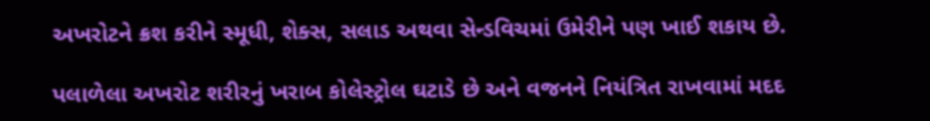અખરોટને ક્રશ કરીને સ્મૂધી, શેક્સ, સલાડ અથવા સેન્ડવિચમાં ઉમેરીને પણ ખાઈ શકાય છે.

પલાળેલા અખરોટ શરીરનું ખરાબ કોલેસ્ટ્રોલ ઘટાડે છે અને વજનને નિયંત્રિત રાખવામાં મદદ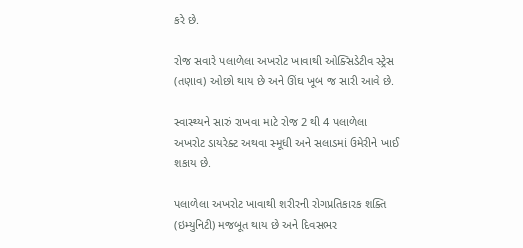કરે છે.

રોજ સવારે પલાળેલા અખરોટ ખાવાથી ઓક્સિડેટીવ સ્ટ્રેસ (તણાવ) ઓછો થાય છે અને ઊંઘ ખૂબ જ સારી આવે છે.

સ્વાસ્થ્યને સારું રાખવા માટે રોજ 2 થી 4 પલાળેલા અખરોટ ડાયરેક્ટ અથવા સ્મૂધી અને સલાડમાં ઉમેરીને ખાઈ શકાય છે.

પલાળેલા અખરોટ ખાવાથી શરીરની રોગપ્રતિકારક શક્તિ (ઇમ્યુનિટી) મજબૂત થાય છે અને દિવસભર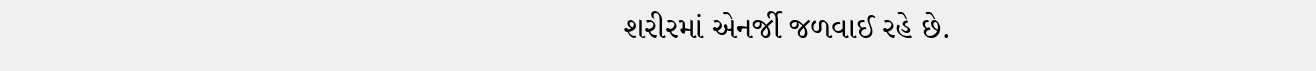શરીરમાં એનર્જી જળવાઈ રહે છે.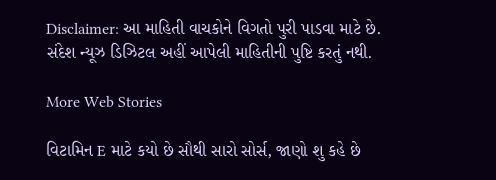Disclaimer: આ માહિતી વાચકોને વિગતો પુરી પાડવા માટે છે. સંદેશ ન્યૂઝ ડિઝિટલ અહીં આપેલી માહિતીની પુષ્ટિ કરતું નથી.

More Web Stories

વિટામિન E માટે કયો છે સૌથી સારો સોર્સ, જાણો શુ કહે છે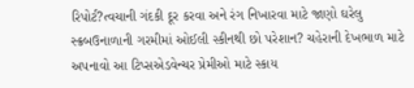રિપોર્ટ?ત્વચાની ગંદકી દૂર કરવા અને રંગ નિખારવા માટે જાણો ઘરેલુ સ્ક્રબઉનાળાની ગરમીમાં ઓઈલી સ્કીનથી છો પરેશાન? ચહેરાની દેખભાળ માટે અપનાવો આ ટિપ્સએડવેન્ચર પ્રેમીઓ માટે સ્કાય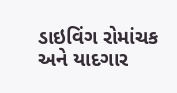ડાઇવિંગ રોમાંચક અને યાદગાર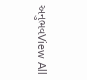અનુભવView All